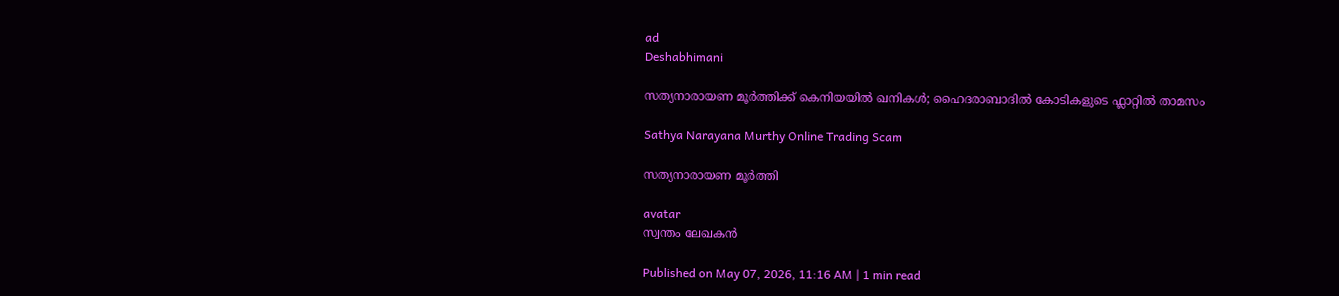ad
Deshabhimani

സത്യനാരായണ മൂർത്തിക്ക്‌ കെനിയയിൽ ഖനികൾ; ഹൈദരാബാദിൽ കോടികളുടെ ഫ്ലാറ്റിൽ താമസം

Sathya Narayana Murthy Online Trading Scam

സത്യനാരായണ മൂർത്തി

avatar
സ്വന്തം ലേഖകൻ

Published on May 07, 2026, 11:16 AM | 1 min read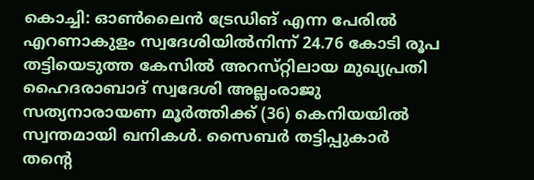കൊച്ചി: ഓൺലൈൻ ട്രേഡിങ്‌ എന്ന പേരിൽ എറണാകുളം സ്വദേശിയിൽനിന്ന്‌ 24.76 കോടി രൂപ തട്ടിയെടുത്ത കേസിൽ അറസ്‌റ്റിലായ മുഖ്യപ്രതി ഹൈദരാബാദ്‌ സ്വദേശി അല്ലംരാജു സത്യനാരായണ മൂർത്തിക്ക്‌ (36) കെനിയയിൽ സ്വന്തമായി ഖനികൾ. സൈബർ തട്ടിപ്പുകാർ തന്റെ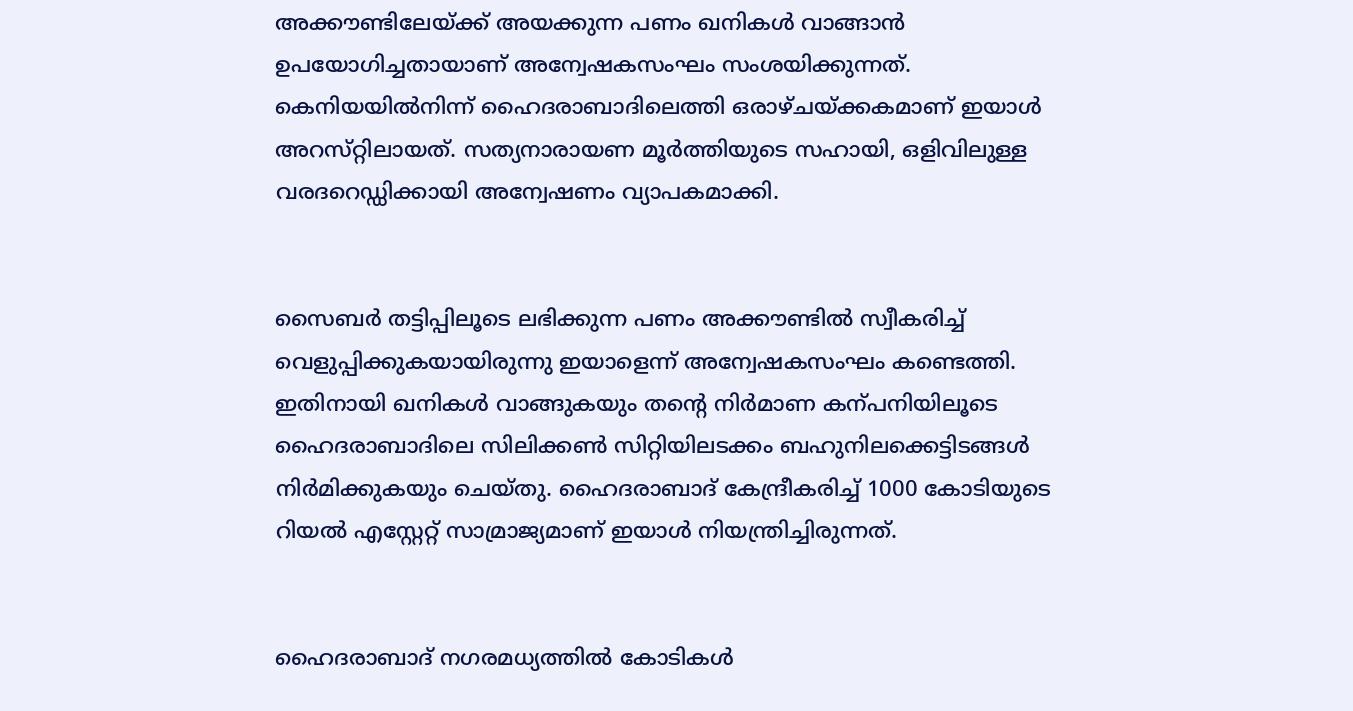അക്ക‍ൗണ്ടിലേയ്‌ക്ക്‌ അയക്കുന്ന പണം ഖനികൾ വാങ്ങാൻ ഉപയോഗിച്ചതായാണ്‌ അന്വേഷകസംഘം സംശയിക്കുന്നത്‌. കെനിയയിൽനിന്ന്‌ ഹൈദരാബാദിലെത്തി ഒരാഴ്‌ചയ്‌ക്കകമാണ്‌ ഇയാൾ അറസ്‌റ്റിലായത്‌. സത്യനാരായണ മൂർത്തിയുടെ സഹായി, ഒളിവിലുള്ള വരദറെഡ്ഡിക്കായി അന്വേഷണം വ്യാപകമാക്കി.


സൈബർ തട്ടിപ്പിലൂടെ ലഭിക്കുന്ന പണം അക്ക‍ൗണ്ടിൽ സ്വീകരിച്ച്‌ വെളുപ്പിക്കുകയായിരുന്നു ഇയാളെന്ന്‌ അന്വേഷകസംഘം കണ്ടെത്തി. ഇതിനായി ഖനികൾ വാങ്ങുകയും തന്റെ നിർമാണ കന്പനിയിലൂടെ ഹൈദരാബാദിലെ സിലിക്കൺ സിറ്റിയിലടക്കം ബഹുനിലക്കെട്ടിടങ്ങൾ നിർമിക്കുകയും ചെയ്‌തു. ഹൈദരാബാദ് കേന്ദ്രീകരിച്ച് 1000 കോടിയുടെ റിയൽ എസ്റ്റേറ്റ് സാമ്രാജ്യമാണ് ഇയാൾ നിയന്ത്രിച്ചിരുന്നത്‌.


ഹൈദരാബാദ്‌ നഗരമധ്യത്തിൽ കോടികൾ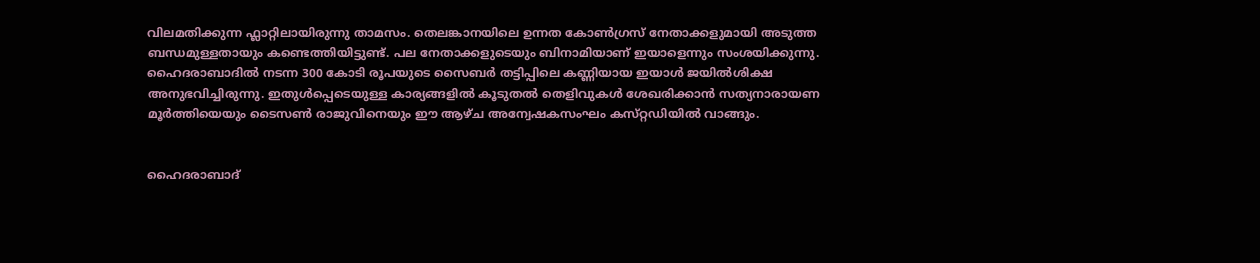വിലമതിക്കുന്ന ഫ്ലാറ്റിലായിരുന്നു താമസം. തെലങ്കാനയിലെ ഉന്നത കോൺഗ്രസ്‌ നേതാക്കളുമായി അടുത്ത ബന്ധമുള്ളതായും കണ്ടെത്തിയിട്ടുണ്ട്‌. പല നേതാക്കളുടെയും ബിനാമിയാണ്‌ ഇയാളെന്നും സംശയിക്കുന്നു. ഹൈദരാബാദിൽ നടന്ന 300 കോടി രൂപയുടെ സൈബർ തട്ടിപ്പിലെ കണ്ണിയായ ഇയാൾ ജയിൽശിക്ഷ അനുഭവിച്ചിരുന്നു. ഇതുൾപ്പെടെയുള്ള കാര്യങ്ങളിൽ കൂടുതൽ തെളിവുകൾ ശേഖരിക്കാൻ സത്യനാരായണ മൂർത്തിയെയും ടൈസൺ രാജുവിനെയും ഇ‍ൗ ആഴ്‌ച അന്വേഷകസംഘം കസ്‌റ്റഡിയിൽ വാങ്ങും.


ഹൈദരാബാദ്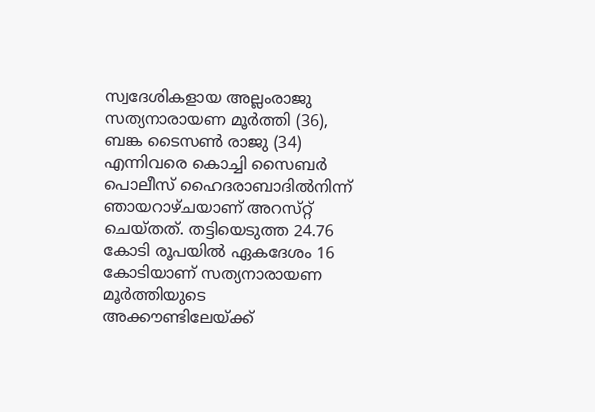സ്വദേശികളായ അല്ലംരാജു സത്യനാരായണ മൂർത്തി (36), ബങ്ക ടൈസൺ രാജു (34) എന്നിവരെ കൊച്ചി സൈബർ പൊലീസ്‌ ഹൈദരാബാദിൽനിന്ന്‌ ഞായറാഴ്‌ചയാണ്‌ അറസ്‌റ്റ്‌ ചെയ്‌തത്‌. തട്ടിയെടുത്ത 24.76 കോടി രൂപയിൽ ഏകദേശം 16 കോടിയാണ്‌ സത്യനാരായണ മൂർത്തിയുടെ അക്കൗണ്ടിലേയ്‌ക്ക്‌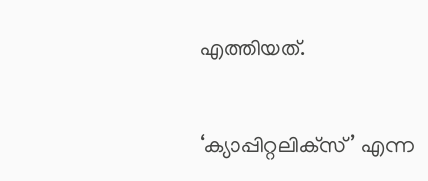എത്തിയത്‌.


‘ക്യാപ്പിറ്റലിക്‌സ്’ എന്ന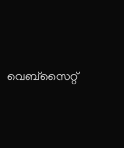വെബ്സൈറ്റ്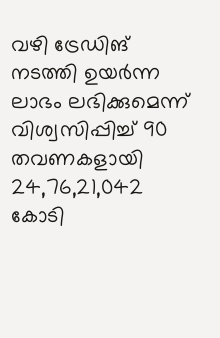വഴി ട്രേഡിങ്‌ നടത്തി ഉയർന്ന ലാഭം ലഭിക്കുമെന്ന് വിശ്വസിപ്പിച്ച് 90 തവണകളായി 24,76,21,042 കോടി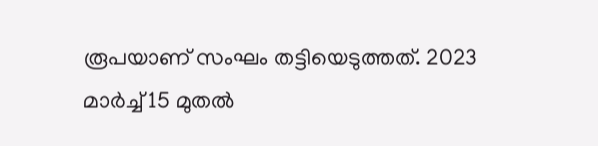രൂപയാണ് സംഘം തട്ടിയെടുത്തത്‌. 2023 മാർച്ച്‌ 15 മുതൽ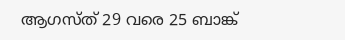ആഗസ്‌ത്‌ 29 വരെ 25 ബാങ്ക്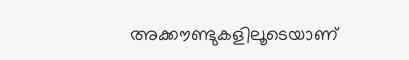അക്ക‍ൗണ്ടുകളിലൂടെയാണ്‌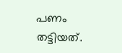പണം തട്ടിയത്‌.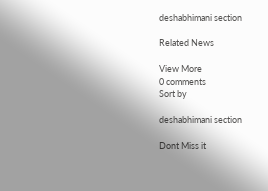deshabhimani section

Related News

View More
0 comments
Sort by

deshabhimani section

Dont Miss it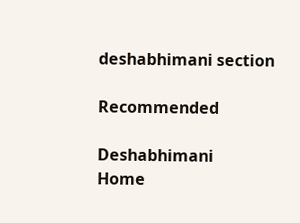deshabhimani section

Recommended

Deshabhimani
Home